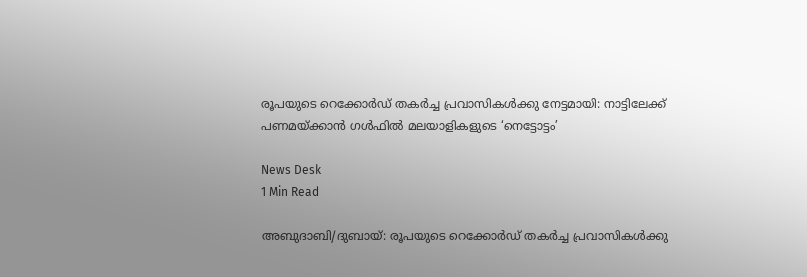രൂപയുടെ റെക്കോർഡ് തകർച്ച പ്രവാസികൾക്കു നേട്ടമായി: നാട്ടിലേക്ക് പണമയ്ക്കാൻ ഗൾഫിൽ മലയാളികളുടെ ‘നെട്ടോട്ടം’

News Desk
1 Min Read

അബുദാബി/ദുബായ്: രൂപയുടെ റെക്കോർഡ് തകർച്ച പ്രവാസികൾക്കു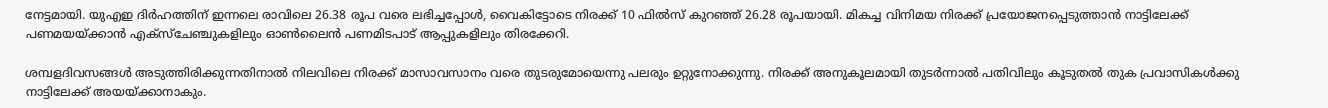നേട്ടമായി. യുഎഇ ദിർഹത്തിന് ഇന്നലെ രാവിലെ 26.38 രൂപ വരെ ലഭിച്ചപ്പോൾ, വൈകിട്ടോടെ നിരക്ക് 10 ഫിൽസ് കുറഞ്ഞ് 26.28 രൂപയായി. മികച്ച വിനിമയ നിരക്ക് പ്രയോജനപ്പെടുത്താൻ നാട്ടിലേക്ക് പണമയയ്ക്കാൻ എക്സ്ചേഞ്ചുകളിലും ഓൺലൈൻ പണമിടപാട് ആപ്പുകളിലും തിരക്കേറി.

ശമ്പളദിവസങ്ങൾ അടുത്തിരിക്കുന്നതിനാൽ നിലവിലെ നിരക്ക് മാസാവസാനം വരെ തുടരുമോയെന്നു പലരും ഉറ്റുനോക്കുന്നു. നിരക്ക് അനുകൂലമായി തുടർന്നാൽ പതിവിലും കൂടുതൽ തുക പ്രവാസികൾക്കു നാട്ടിലേക്ക് അയയ്ക്കാനാകും.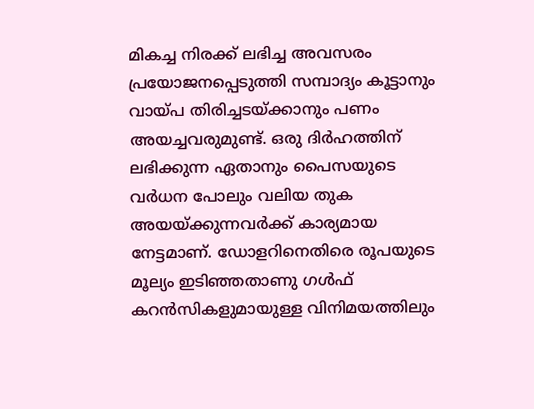മികച്ച നിരക്ക് ലഭിച്ച അവസരം പ്രയോജനപ്പെടുത്തി സമ്പാദ്യം കൂട്ടാനും വായ്പ തിരിച്ചടയ്ക്കാനും പണം അയച്ചവരുമുണ്ട്. ഒരു ദിർഹത്തിന് ലഭിക്കുന്ന ഏതാനും പൈസയുടെ വർധന പോലും വലിയ തുക അയയ്ക്കുന്നവർക്ക് കാര്യമായ നേട്ടമാണ്. ഡോളറിനെതിരെ രൂപയുടെ മൂല്യം ഇടിഞ്ഞതാണു ഗൾഫ് കറൻസികളുമായുള്ള വിനിമയത്തിലും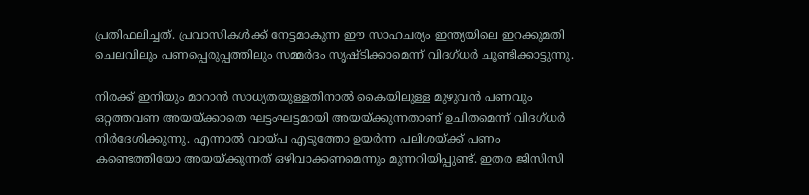പ്രതിഫലിച്ചത്. പ്രവാസികൾക്ക് നേട്ടമാകുന്ന ഈ സാഹചര്യം ഇന്ത്യയിലെ ഇറക്കുമതി ചെലവിലും പണപ്പെരുപ്പത്തിലും സമ്മർദം സൃഷ്ടിക്കാമെന്ന് വിദഗ്ധർ ചൂണ്ടിക്കാട്ടുന്നു.

നിരക്ക് ഇനിയും മാറാൻ സാധ്യതയുള്ളതിനാൽ കൈയിലുള്ള മുഴുവൻ പണവും ഒറ്റത്തവണ അയയ്ക്കാതെ ഘട്ടംഘട്ടമായി അയയ്ക്കുന്നതാണ് ഉചിതമെന്ന് വിദഗ്ധർ നിർദേശിക്കുന്നു. എന്നാൽ വായ്പ എടുത്തോ ഉയർന്ന പലിശയ്ക്ക് പണം കണ്ടെത്തിയോ അയയ്ക്കുന്നത് ഒഴിവാക്കണമെന്നും മുന്നറിയിപ്പുണ്ട്. ഇതര ജിസിസി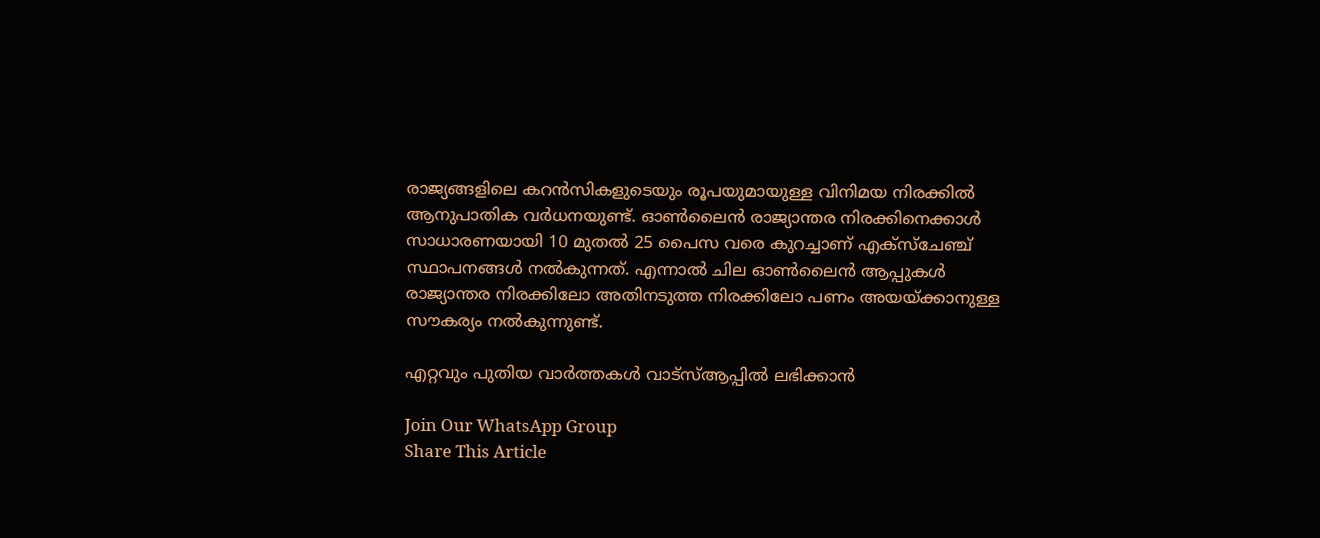രാജ്യങ്ങളിലെ കറൻസികളുടെയും രൂപയുമായുള്ള വിനിമയ നിരക്കിൽ ആനുപാതിക വർധനയുണ്ട്. ഓൺലൈൻ രാജ്യാന്തര നിരക്കിനെക്കാൾ സാധാരണയായി 10 മുതൽ 25 പൈസ വരെ കുറച്ചാണ് എക്സ്ചേഞ്ച് സ്ഥാപനങ്ങൾ നൽകുന്നത്. എന്നാൽ ചില ഓൺലൈൻ ആപ്പുകൾ രാജ്യാന്തര നിരക്കിലോ അതിനടുത്ത നിരക്കിലോ പണം അയയ്ക്കാനുള്ള സൗകര്യം നൽകുന്നുണ്ട്.

എറ്റവും പുതിയ വാർത്തകൾ വാട്സ്ആപ്പിൽ ലഭിക്കാൻ

Join Our WhatsApp Group
Share This Article